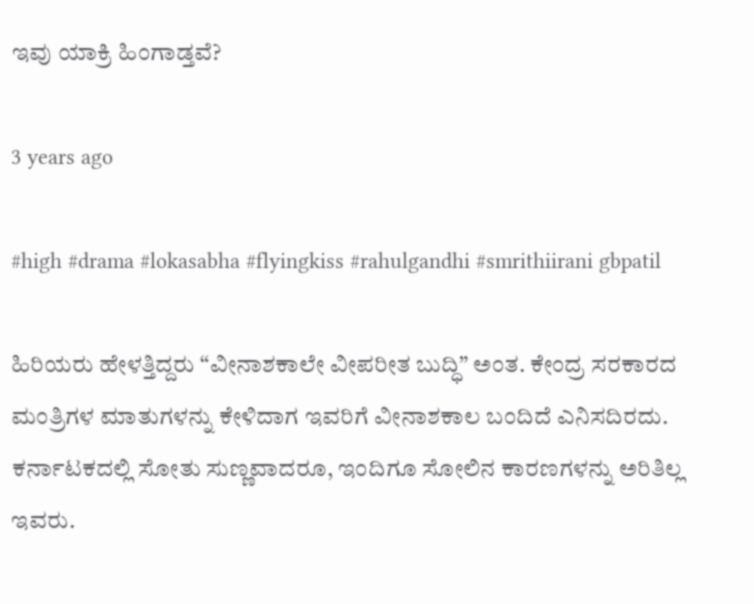ಇವು ಯಾಕ್ರಿ ಹಿಂಗಾಡ್ತವೆ?

3 years ago

#high #drama #lokasabha #flyingkiss #rahulgandhi #smrithiirani gbpatil

ಹಿರಿಯರು ಹೇಳತ್ತಿದ್ದರು “ವೀನಾಶಕಾಲೇ ವೀಪರೀತ ಬುದ್ಧಿ” ಅಂತ. ಕೇಂದ್ರ ಸರಕಾರದ ಮಂತ್ರಿಗಳ ಮಾತುಗಳನ್ನು ಕೇಳಿದಾಗ ಇವರಿಗೆ ವೀನಾಶಕಾಲ ಬಂದಿದೆ ಎನಿಸದಿರದು. ಕರ್ನಾಟಕದಲ್ಲಿ ಸೋತು ಸುಣ್ಣವಾದರೂ, ಇಂದಿಗೂ ಸೋಲಿನ ಕಾರಣಗಳನ್ನು ಅರಿತಿಲ್ಲ ಇವರು.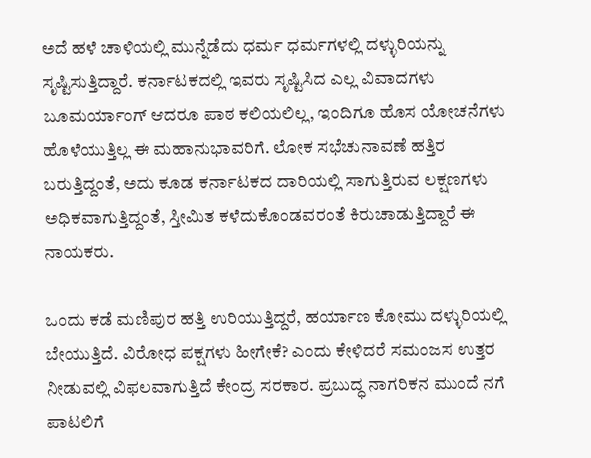ಅದೆ ಹಳೆ ಚಾಳಿಯಲ್ಲಿ ಮುನ್ನೆಡೆದು ಧರ್ಮ ಧರ್ಮಗಳಲ್ಲಿ ದಳ್ಳುರಿಯನ್ನು ಸೃಷ್ಟಿಸುತ್ತಿದ್ದಾರೆ. ಕರ್ನಾಟಕದಲ್ಲಿ ಇವರು ಸೃಷ್ಟಿಸಿದ ಎಲ್ಲ ವಿವಾದಗಳು ಬೂಮರ್ಯಾಂಗ್ ಆದರೂ ಪಾಠ ಕಲಿಯಲಿಲ್ಲ, ಇಂದಿಗೂ ಹೊಸ ಯೋಚನೆಗಳು ಹೊಳೆಯುತ್ತಿಲ್ಲ ಈ ಮಹಾನುಭಾವರಿಗೆ. ಲೋಕ ಸಭೆಚುನಾವಣೆ ಹತ್ತಿರ ಬರುತ್ತಿದ್ದಂತೆ, ಅದು ಕೂಡ ಕರ್ನಾಟಕದ ದಾರಿಯಲ್ಲಿ ಸಾಗುತ್ತಿರುವ ಲಕ್ಷಣಗಳು ಅಧಿಕವಾಗುತ್ತಿದ್ದಂತೆ, ಸ್ತೀಮಿತ ಕಳೆದುಕೊಂಡವರಂತೆ ಕಿರುಚಾಡುತ್ತಿದ್ದಾರೆ ಈ ನಾಯಕರು.

ಒಂದು ಕಡೆ ಮಣಿಪುರ ಹತ್ತಿ ಉರಿಯುತ್ತಿದ್ದರೆ, ಹರ್ಯಾಣ ಕೋಮು ದಳ್ಳುರಿಯಲ್ಲಿ ಬೇಯುತ್ತಿದೆ. ವಿರೋಧ ಪಕ್ಷಗಳು ಹೀಗೇಕೆ? ಎಂದು ಕೇಳಿದರೆ ಸಮಂಜಸ ಉತ್ತರ ನೀಡುವಲ್ಲಿ ವಿಫಲವಾಗುತ್ತಿದೆ ಕೇಂದ್ರ ಸರಕಾರ. ಪ್ರಬುದ್ಧ ನಾಗರಿಕನ ಮುಂದೆ ನಗೆ ಪಾಟಲಿಗೆ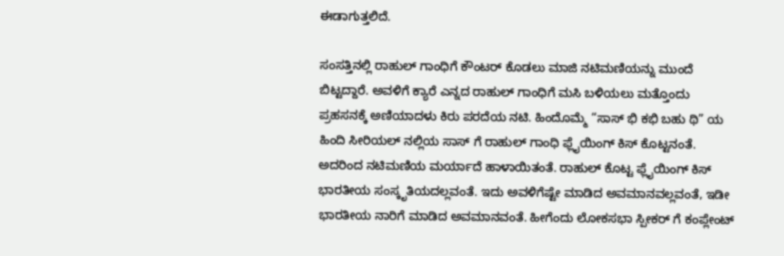ಈಡಾಗುತ್ತಲಿದೆ.

ಸಂಸತ್ತಿನಲ್ಲಿ ರಾಹುಲ್ ಗಾಂಧಿಗೆ ಕೌಂಟರ್ ಕೊಡಲು ಮಾಜಿ ನಟಿಮಣಿಯನ್ನು ಮುಂದೆ ಬಿಟ್ಟದ್ದಾರೆ. ಅವಳಿಗೆ ಕ್ಯಾರೆ ಎನ್ನದ ರಾಹುಲ್ ಗಾಂಧಿಗೆ ಮಸಿ ಬಳಿಯಲು ಮತ್ತೊಂದು ಪ್ರಹಸನಕ್ಕೆ ಅಣಿಯಾದಳು ಕಿರು ಪರದೆಯ ನಟಿ. ಹಿಂದೊಮ್ಮೆ “ಸಾಸ್ ಭಿ ಕಭಿ ಬಹು ಥಿ” ಯ ಹಿಂದಿ ಸೀರಿಯಲ್ ನಲ್ಲಿಯ ಸಾಸ್ ಗೆ ರಾಹುಲ್ ಗಾಂಧಿ ಫ್ಲೈಯಿಂಗ್ ಕಿಸ್ ಕೊಟ್ಟನಂತೆ. ಅದರಿಂದ ನಟಿಮಣಿಯ ಮರ್ಯಾದೆ ಹಾಳಾಯಿತಂತೆ. ರಾಹುಲ್ ಕೊಟ್ಟ ಫ್ಲೈಯಿಂಗ್ ಕಿಸ್ ಭಾರತೀಯ ಸಂಸ್ಕೃತಿಯದಲ್ಲವಂತೆ. ಇದು ಅವಳಿಗೆಷ್ಟೇ ಮಾಡಿದ ಅವಮಾನವಲ್ಲವಂತೆ, ಇಡೀ ಭಾರತೀಯ ನಾರಿಗೆ ಮಾಡಿದ ಅವಮಾನವಂತೆ. ಹೀಗೆಂದು ಲೋಕಸಭಾ ಸ್ಪೀಕರ್ ಗೆ ಕಂಪ್ಲೇಂಟ್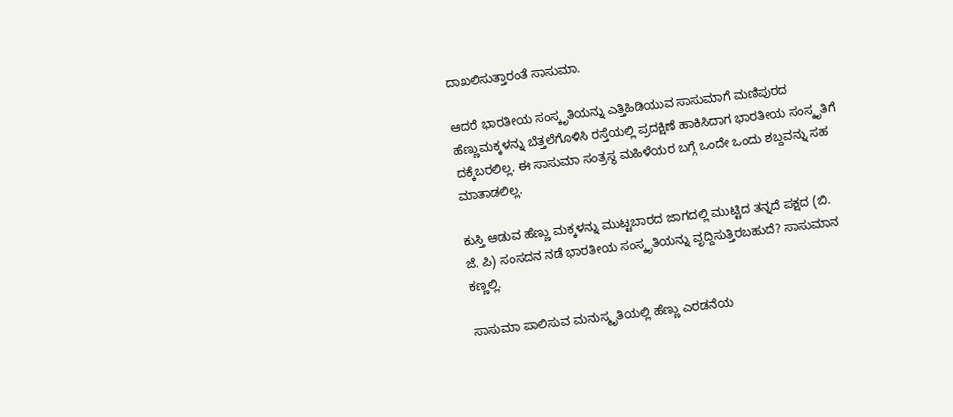ದಾಖಲಿಸುತ್ತಾರಂತೆ ಸಾಸುಮಾ.

ಆದರೆ ಭಾರತೀಯ ಸಂಸ್ಕೃತಿಯನ್ನು ಎತ್ತಿಹಿಡಿಯುವ ಸಾಸುಮಾಗೆ ಮಣಿಪುರದ ಹೆಣ್ಣುಮಕ್ಕಳನ್ನು ಬೆತ್ತಲೆಗೊಳಿಸಿ ರಸ್ತೆಯಲ್ಲಿ ಪ್ರದಕ್ಷಿಣೆ ಹಾಕಿಸಿದಾಗ ಭಾರತೀಯ ಸಂಸ್ಕೃತಿಗೆ ದಕ್ಕೆಬರಲಿಲ್ಲ. ಈ ಸಾಸುಮಾ ಸಂತ್ರಸ್ಥ ಮಹಿಳೆಯರ ಬಗ್ಗೆ ಒಂದೇ ಒಂದು ಶಬ್ದವನ್ನು ಸಹ ಮಾತಾಡಲಿಲ್ಲ.

ಕುಸ್ತಿ ಆಡುವ ಹೆಣ್ಣು ಮಕ್ಕಳನ್ನು ಮುಟ್ಟಬಾರದ ಜಾಗದಲ್ಲಿ ಮುಟ್ಟಿದ ತನ್ನದೆ ಪಕ್ಷದ (ಬಿ. ಜೆ. ಪಿ) ಸಂಸದನ ನಡೆ ಭಾರತೀಯ ಸಂಸ್ಕೃತಿಯನ್ನು ವೃದ್ದಿಸುತ್ತಿರಬಹುದೆ? ಸಾಸುಮಾನ ಕಣ್ಣಲ್ಲಿ.

ಸಾಸುಮಾ ಪಾಲಿಸುವ ಮನುಸ್ಮೃತಿಯಲ್ಲಿ ಹೆಣ್ಣು ಎರಡನೆಯ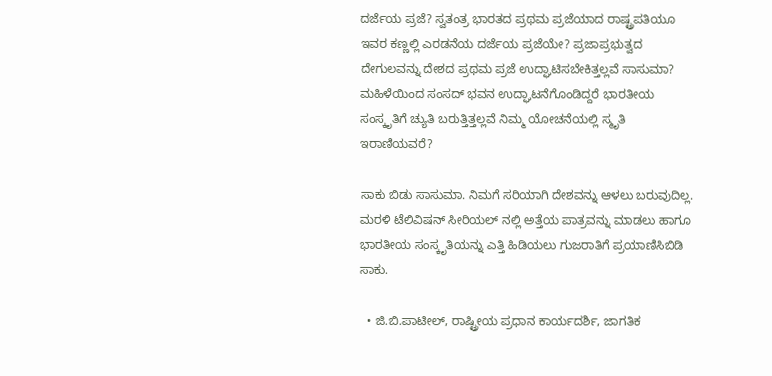ದರ್ಜೆಯ ಪ್ರಜೆ? ಸ್ವತಂತ್ರ ಭಾರತದ ಪ್ರಥಮ ಪ್ರಜೆಯಾದ ರಾಷ್ಟ್ರಪತಿಯೂ ಇವರ ಕಣ್ಣಲ್ಲಿ ಎರಡನೆಯ ದರ್ಜೆಯ ಪ್ರಜೆಯೇ? ಪ್ರಜಾಪ್ರಭುತ್ವದ ದೇಗುಲವನ್ನು ದೇಶದ ಪ್ರಥಮ ಪ್ರಜೆ ಉದ್ಘಾಟಿಸಬೇಕಿತ್ತಲ್ಲವೆ ಸಾಸುಮಾ? ಮಹಿಳೆಯಿಂದ ಸಂಸದ್ ಭವನ ಉದ್ಘಾಟನೆಗೊಂಡಿದ್ದರೆ ಭಾರತೀಯ ಸಂಸ್ಕೃತಿಗೆ ಚ್ಯುತಿ ಬರುತ್ತಿತ್ತಲ್ಲವೆ ನಿಮ್ಮ ಯೋಚನೆಯಲ್ಲಿ ಸ್ಮೃತಿ ಇರಾಣಿಯವರೆ?

ಸಾಕು ಬಿಡು ಸಾಸುಮಾ. ನಿಮಗೆ ಸರಿಯಾಗಿ ದೇಶವನ್ನು ಆಳಲು ಬರುವುದಿಲ್ಲ. ಮರಳಿ ಟೆಲಿವಿಷನ್ ಸೀರಿಯಲ್ ನಲ್ಲಿ ಅತ್ತೆಯ ಪಾತ್ರವನ್ನು ಮಾಡಲು ಹಾಗೂ ಭಾರತೀಯ ಸಂಸ್ಕೃತಿಯನ್ನು ಎತ್ತಿ ಹಿಡಿಯಲು ಗುಜರಾತಿಗೆ ಪ್ರಯಾಣಿಸಿಬಿಡಿ ಸಾಕು.

  • ಜಿ.ಬಿ.ಪಾಟೀಲ್, ರಾಷ್ಟ್ರೀಯ ಪ್ರಧಾನ ಕಾರ್ಯದರ್ಶಿ, ಜಾಗತಿಕ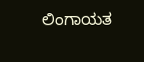ಲಿಂಗಾಯತ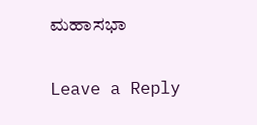ಮಹಾಸಭಾ

Leave a Reply